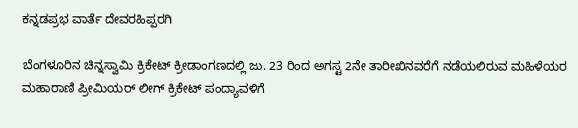ಕನ್ನಡಪ್ರಭ ವಾರ್ತೆ ದೇವರಹಿಪ್ಪರಗಿ

ಬೆಂಗಳೂರಿನ ಚಿನ್ನಸ್ವಾಮಿ ಕ್ರಿಕೇಟ್‌ ಕ್ರೀಡಾಂಗಣದಲ್ಲಿ ಜು. 23 ರಿಂದ ಅಗಸ್ಟ 2ನೇ ತಾರೀಖಿನವರೆಗೆ ನಡೆಯಲಿರುವ ಮಹಿಳೆಯರ ಮಹಾರಾಣಿ ಪ್ರೀಮಿಯರ್ ಲೀಗ್ ಕ್ರಿಕೇಟ್‌ ಪಂದ್ಯಾವಳಿಗೆ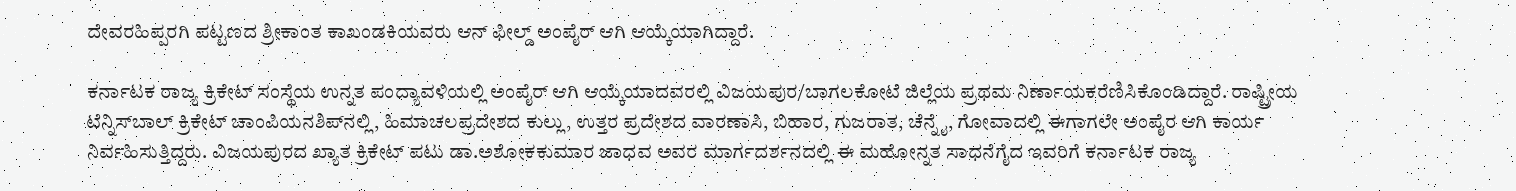ದೇವರಹಿಪ್ಪರಗಿ ಪಟ್ಟಣದ ಶ್ರೀಕಾಂತ ಕಾಖಂಡಕಿಯವರು ಆನ್ ಫೀಲ್ಡ್ ಅಂಪೈರ್‌ ಆಗಿ ಆಯ್ಕೆಯಾಗಿದ್ದಾರೆ.

ಕರ್ನಾಟಕ ರಾಜ್ಯ ಕ್ರಿಕೇಟ್‌ ಸಂಸ್ಥೆಯ ಉನ್ನತ ಪಂದ್ಯಾವಳಿಯಲ್ಲಿ ಅಂಪೈರ್ ಆಗಿ ಆಯ್ಕೆಯಾದವರಲ್ಲಿ ವಿಜಯಪುರ/ಬಾಗಲಕೋಟೆ ಜಿಲ್ಲೆಯ ಪ್ರಥಮ ನಿರ್ಣಾಯಕರೆಣಿಸಿಕೊಂಡಿದ್ದಾರೆ. ರಾಷ್ಟ್ರೀಯ ಟೆನ್ನಿಸ್‌ಬಾಲ್‌ ಕ್ರಿಕೇಟ್‌ ಚಾಂಪಿಯನಶಿಪ್‌ನಲ್ಲಿ, ಹಿಮಾಚಲಪ್ರದೇಶದ ಕುಲ್ಲು, ಉತ್ತರ ಪ್ರದೇಶದ ವಾರಣಾಸಿ, ಬಿಹಾರ, ಗುಜರಾತ, ಚೆನ್ನೈ, ಗೋವಾದಲ್ಲಿ ಈಗಾಗಲೇ ಅಂಪೈರ ಆಗಿ ಕಾರ್ಯ ನಿರ್ವಹಿಸುತ್ತಿದ್ದರು. ವಿಜಯಪುರದ ಖ್ಯಾತ ಕ್ರಿಕೇಟ್‌ ಪಟು ಡಾ.ಅಶೋಕಕುಮಾರ ಜಾಧವ ಅವರ ಮಾರ್ಗದರ್ಶನದಲ್ಲಿ ಈ ಮಹೋನ್ನತ ಸಾಧನೆಗೈದ ಇವರಿಗೆ ಕರ್ನಾಟಕ ರಾಜ್ಯ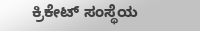ಕ್ರಿಕೇಟ್‌ ಸಂಸ್ಥೆಯ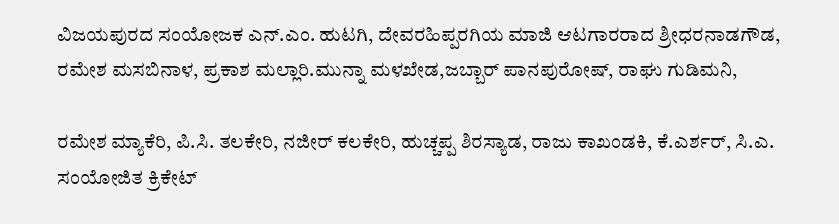ವಿಜಯಪುರದ ಸಂಯೋಜಕ ಎನ್‌.ಎಂ. ಹುಟಗಿ, ದೇವರಹಿಪ್ಪರಗಿಯ ಮಾಜಿ ಆಟಗಾರರಾದ ಶ್ರೀಧರನಾಡಗೌಡ, ರಮೇಶ ಮಸಬಿನಾಳ, ಪ್ರಕಾಶ ಮಲ್ಲಾರಿ.ಮುನ್ನಾ ಮಳಖೇಡ,ಜಬ್ಬಾರ್ ಪಾನಪುರೋಷ್, ರಾಘು ಗುಡಿಮನಿ,

ರಮೇಶ ಮ್ಯಾಕೆರಿ, ಪಿ.ಸಿ. ತಲಕೇರಿ, ನಜೀರ್ ಕಲಕೇರಿ, ಹುಚ್ಚಪ್ಪ ಶಿರಸ್ಯಾಡ, ರಾಜು ಕಾಖಂಡಕಿ, ಕೆ.ಎರ್ಶರ್, ಸಿ.ಎ. ಸಂಯೋಜಿತ ಕ್ರಿಕೇಟ್‌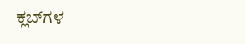ಕ್ಲಬ್‌ಗಳ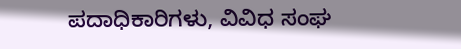ಪದಾಧಿಕಾರಿಗಳು, ವಿವಿಧ ಸಂಘ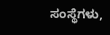ಸಂಸ್ಥೆಗಳು,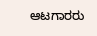ಆಟಗಾರರು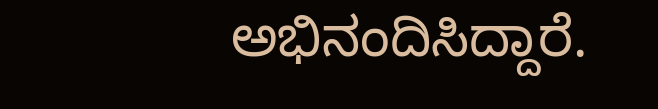ಅಭಿನಂದಿಸಿದ್ದಾರೆ.